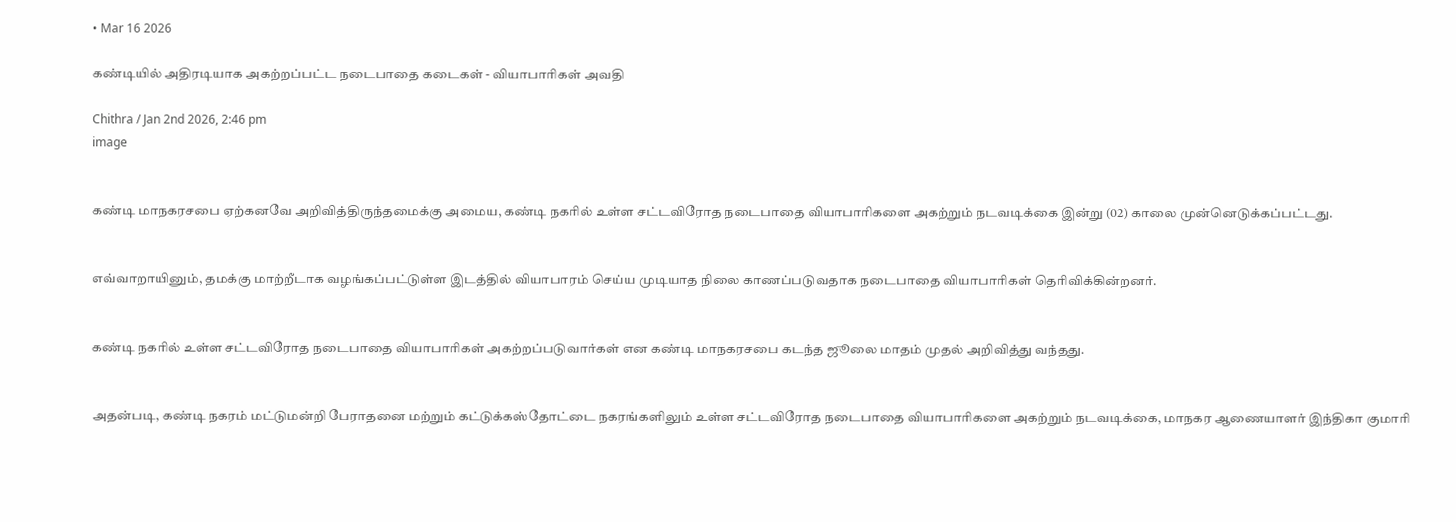• Mar 16 2026

கண்டியில் அதிரடியாக அகற்றப்பட்ட நடைபாதை கடைகள் - வியாபாரிகள் அவதி

Chithra / Jan 2nd 2026, 2:46 pm
image


கண்டி மாநகரசபை ஏற்கனவே அறிவித்திருந்தமைக்கு அமைய, கண்டி நகரில் உள்ள சட்டவிரோத நடைபாதை வியாபாரிகளை அகற்றும் நடவடிக்கை இன்று (02) காலை முன்னெடுக்கப்பட்டது.


எவ்வாறாயினும், தமக்கு மாற்றீடாக வழங்கப்பட்டுள்ள இடத்தில் வியாபாரம் செய்ய முடியாத நிலை காணப்படுவதாக நடைபாதை வியாபாரிகள் தெரிவிக்கின்றனர்.


கண்டி நகரில் உள்ள சட்டவிரோத நடைபாதை வியாபாரிகள் அகற்றப்படுவார்கள் என கண்டி மாநகரசபை கடந்த ஜூலை மாதம் முதல் அறிவித்து வந்தது.


அதன்படி, கண்டி நகரம் மட்டுமன்றி பேராதனை மற்றும் கட்டுக்கஸ்தோட்டை நகரங்களிலும் உள்ள சட்டவிரோத நடைபாதை வியாபாரிகளை அகற்றும் நடவடிக்கை, மாநகர ஆணையாளர் இந்திகா குமாரி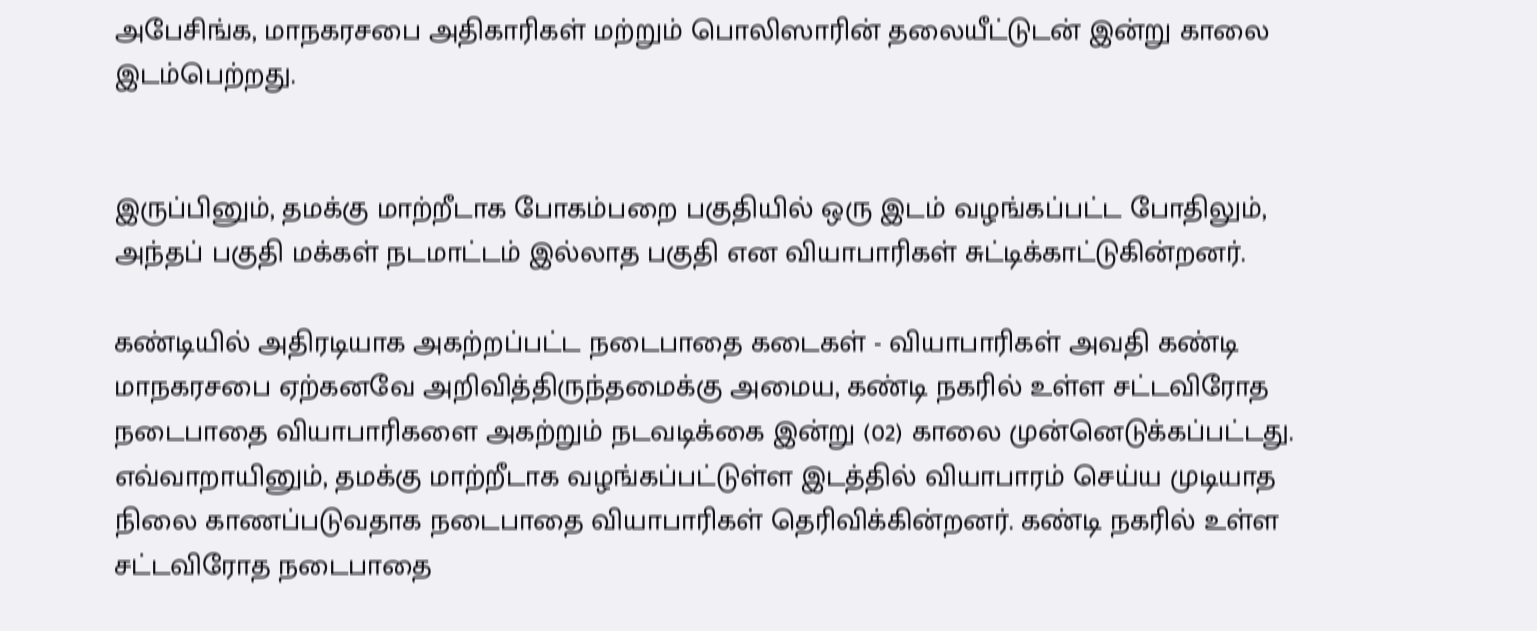அபேசிங்க, மாநகரசபை அதிகாரிகள் மற்றும் பொலிஸாரின் தலையீட்டுடன் இன்று காலை இடம்பெற்றது.


இருப்பினும், தமக்கு மாற்றீடாக போகம்பறை பகுதியில் ஒரு இடம் வழங்கப்பட்ட போதிலும், அந்தப் பகுதி மக்கள் நடமாட்டம் இல்லாத பகுதி என வியாபாரிகள் சுட்டிக்காட்டுகின்றனர்.

கண்டியில் அதிரடியாக அகற்றப்பட்ட நடைபாதை கடைகள் - வியாபாரிகள் அவதி கண்டி மாநகரசபை ஏற்கனவே அறிவித்திருந்தமைக்கு அமைய, கண்டி நகரில் உள்ள சட்டவிரோத நடைபாதை வியாபாரிகளை அகற்றும் நடவடிக்கை இன்று (02) காலை முன்னெடுக்கப்பட்டது. எவ்வாறாயினும், தமக்கு மாற்றீடாக வழங்கப்பட்டுள்ள இடத்தில் வியாபாரம் செய்ய முடியாத நிலை காணப்படுவதாக நடைபாதை வியாபாரிகள் தெரிவிக்கின்றனர். கண்டி நகரில் உள்ள சட்டவிரோத நடைபாதை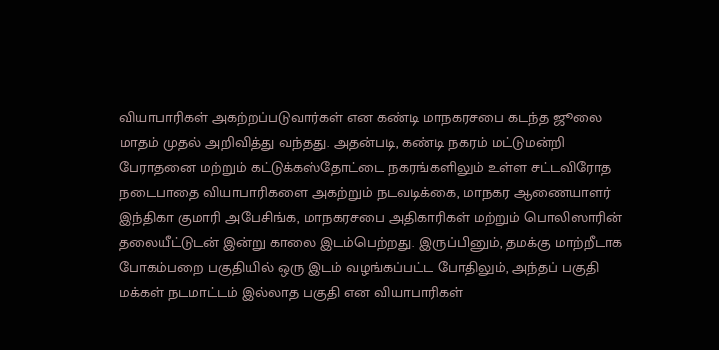வியாபாரிகள் அகற்றப்படுவார்கள் என கண்டி மாநகரசபை கடந்த ஜூலை மாதம் முதல் அறிவித்து வந்தது. அதன்படி, கண்டி நகரம் மட்டுமன்றி பேராதனை மற்றும் கட்டுக்கஸ்தோட்டை நகரங்களிலும் உள்ள சட்டவிரோத நடைபாதை வியாபாரிகளை அகற்றும் நடவடிக்கை, மாநகர ஆணையாளர் இந்திகா குமாரி அபேசிங்க, மாநகரசபை அதிகாரிகள் மற்றும் பொலிஸாரின் தலையீட்டுடன் இன்று காலை இடம்பெற்றது. இருப்பினும், தமக்கு மாற்றீடாக போகம்பறை பகுதியில் ஒரு இடம் வழங்கப்பட்ட போதிலும், அந்தப் பகுதி மக்கள் நடமாட்டம் இல்லாத பகுதி என வியாபாரிகள்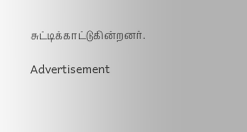சுட்டிக்காட்டுகின்றனர்.

Advertisement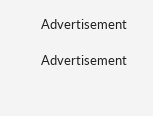Advertisement

Advertisement